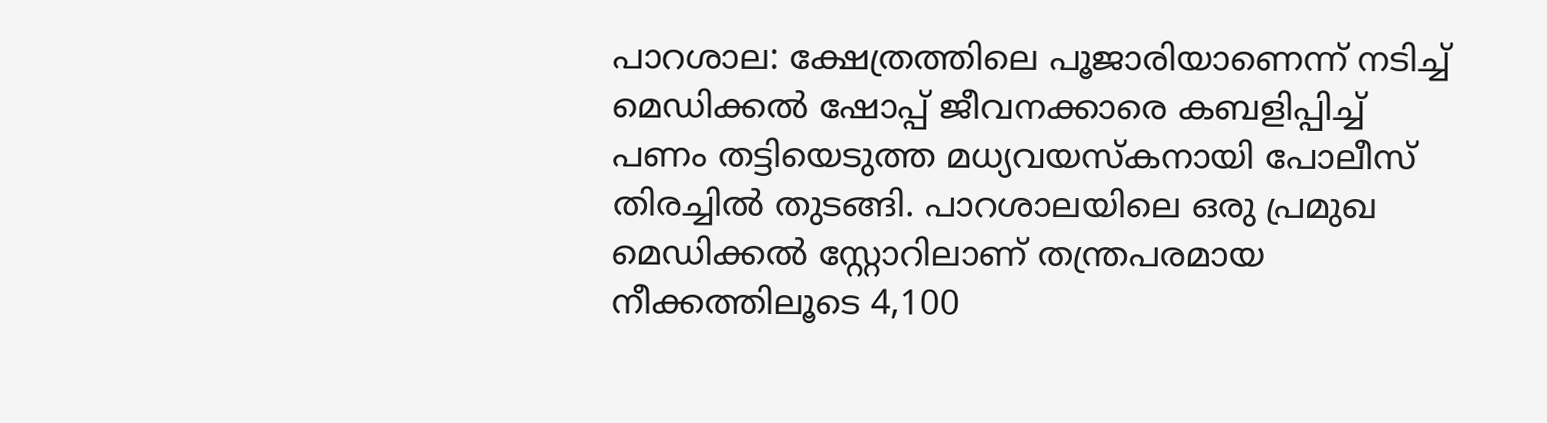പാറശാല: ക്ഷേത്രത്തിലെ പൂജാരിയാണെന്ന് നടിച്ച് മെഡിക്കൽ ഷോപ്പ് ജീവനക്കാരെ കബളിപ്പിച്ച് പണം തട്ടിയെടുത്ത മധ്യവയസ്കനായി പോലീസ് തിരച്ചിൽ തുടങ്ങി. പാറശാലയിലെ ഒരു പ്രമുഖ മെഡിക്കൽ സ്റ്റോറിലാണ് തന്ത്രപരമായ നീക്കത്തിലൂടെ 4,100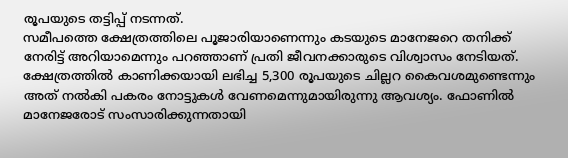രൂപയുടെ തട്ടിപ്പ് നടന്നത്.
സമീപത്തെ ക്ഷേത്രത്തിലെ പൂജാരിയാണെന്നും കടയുടെ മാനേജറെ തനിക്ക് നേരിട്ട് അറിയാമെന്നും പറഞ്ഞാണ് പ്രതി ജീവനക്കാരുടെ വിശ്വാസം നേടിയത്. ക്ഷേത്രത്തിൽ കാണിക്കയായി ലഭിച്ച 5,300 രൂപയുടെ ചില്ലറ കൈവശമുണ്ടെന്നും അത് നൽകി പകരം നോട്ടുകൾ വേണമെന്നുമായിരുന്നു ആവശ്യം. ഫോണിൽ മാനേജരോട് സംസാരിക്കുന്നതായി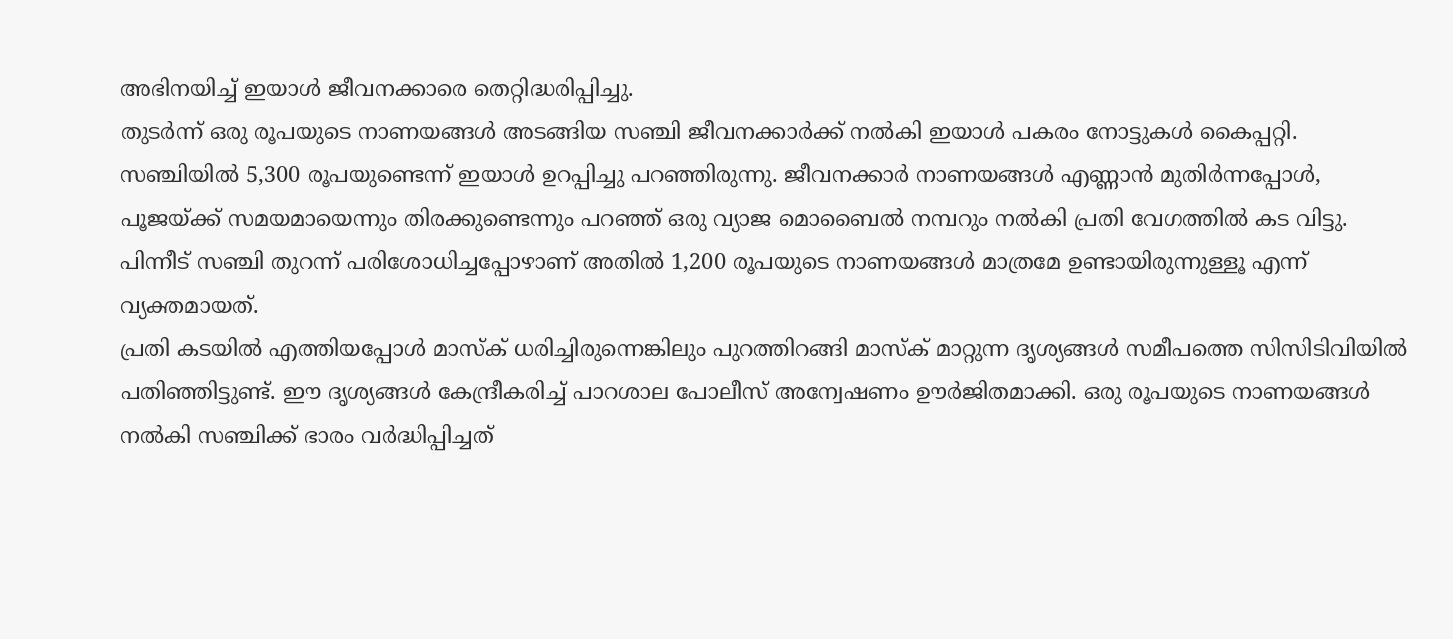അഭിനയിച്ച് ഇയാൾ ജീവനക്കാരെ തെറ്റിദ്ധരിപ്പിച്ചു.
തുടർന്ന് ഒരു രൂപയുടെ നാണയങ്ങൾ അടങ്ങിയ സഞ്ചി ജീവനക്കാർക്ക് നൽകി ഇയാൾ പകരം നോട്ടുകൾ കൈപ്പറ്റി. സഞ്ചിയിൽ 5,300 രൂപയുണ്ടെന്ന് ഇയാൾ ഉറപ്പിച്ചു പറഞ്ഞിരുന്നു. ജീവനക്കാർ നാണയങ്ങൾ എണ്ണാൻ മുതിർന്നപ്പോൾ, പൂജയ്ക്ക് സമയമായെന്നും തിരക്കുണ്ടെന്നും പറഞ്ഞ് ഒരു വ്യാജ മൊബൈൽ നമ്പറും നൽകി പ്രതി വേഗത്തിൽ കട വിട്ടു. പിന്നീട് സഞ്ചി തുറന്ന് പരിശോധിച്ചപ്പോഴാണ് അതിൽ 1,200 രൂപയുടെ നാണയങ്ങൾ മാത്രമേ ഉണ്ടായിരുന്നുള്ളൂ എന്ന് വ്യക്തമായത്.
പ്രതി കടയിൽ എത്തിയപ്പോൾ മാസ്ക് ധരിച്ചിരുന്നെങ്കിലും പുറത്തിറങ്ങി മാസ്ക് മാറ്റുന്ന ദൃശ്യങ്ങൾ സമീപത്തെ സിസിടിവിയിൽ പതിഞ്ഞിട്ടുണ്ട്. ഈ ദൃശ്യങ്ങൾ കേന്ദ്രീകരിച്ച് പാറശാല പോലീസ് അന്വേഷണം ഊർജിതമാക്കി. ഒരു രൂപയുടെ നാണയങ്ങൾ നൽകി സഞ്ചിക്ക് ഭാരം വർദ്ധിപ്പിച്ചത്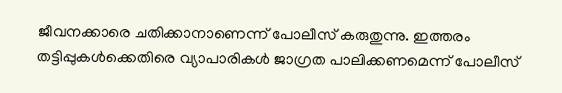ജീവനക്കാരെ ചതിക്കാനാണെന്ന് പോലീസ് കരുതുന്നു. ഇത്തരം തട്ടിപ്പുകൾക്കെതിരെ വ്യാപാരികൾ ജാഗ്രത പാലിക്കണമെന്ന് പോലീസ്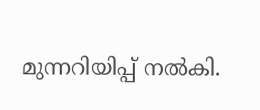മുന്നറിയിപ്പ് നൽകി.